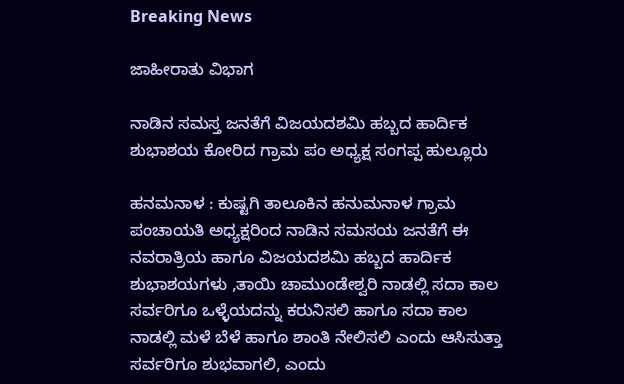Breaking News

ಜಾಹೀರಾತು ವಿಭಾಗ

ನಾಡಿನ ಸಮಸ್ತ ಜನತೆಗೆ ವಿಜಯದಶಮಿ ಹಬ್ಬದ ಹಾರ್ದಿಕ ಶುಭಾಶಯ ಕೋರಿದ ಗ್ರಾಮ ಪಂ ಅಧ್ಯಕ್ಷ ಸಂಗಪ್ಪ ಹುಲ್ಲೂರು

ಹನಮನಾಳ : ಕುಷ್ಟಗಿ ತಾಲೂಕಿನ ಹನುಮನಾಳ ಗ್ರಾಮ ಪಂಚಾಯತಿ ಅಧ್ಯಕ್ಷರಿಂದ ನಾಡಿನ ಸಮಸಯ ಜನತೆಗೆ ಈ ನವರಾತ್ರಿಯ ಹಾಗೂ ವಿಜಯದಶಮಿ ಹಬ್ಬದ ಹಾರ್ದಿಕ ಶುಭಾಶಯಗಳು ,ತಾಯಿ ಚಾಮುಂಡೇಶ್ವರಿ ನಾಡಲ್ಲಿ ಸದಾ ಕಾಲ ಸರ್ವರಿಗೂ ಒಳ್ಳೆಯದನ್ನು ಕರುನಿಸಲಿ ಹಾಗೂ ಸದಾ ಕಾಲ ನಾಡಲ್ಲಿ ಮಳೆ ಬೆಳೆ ಹಾಗೂ ಶಾಂತಿ ನೇಲಿಸಲಿ ಎಂದು ಆಸಿಸುತ್ತಾ ಸರ್ವರಿಗೂ ಶುಭವಾಗಲಿ, ಎಂದು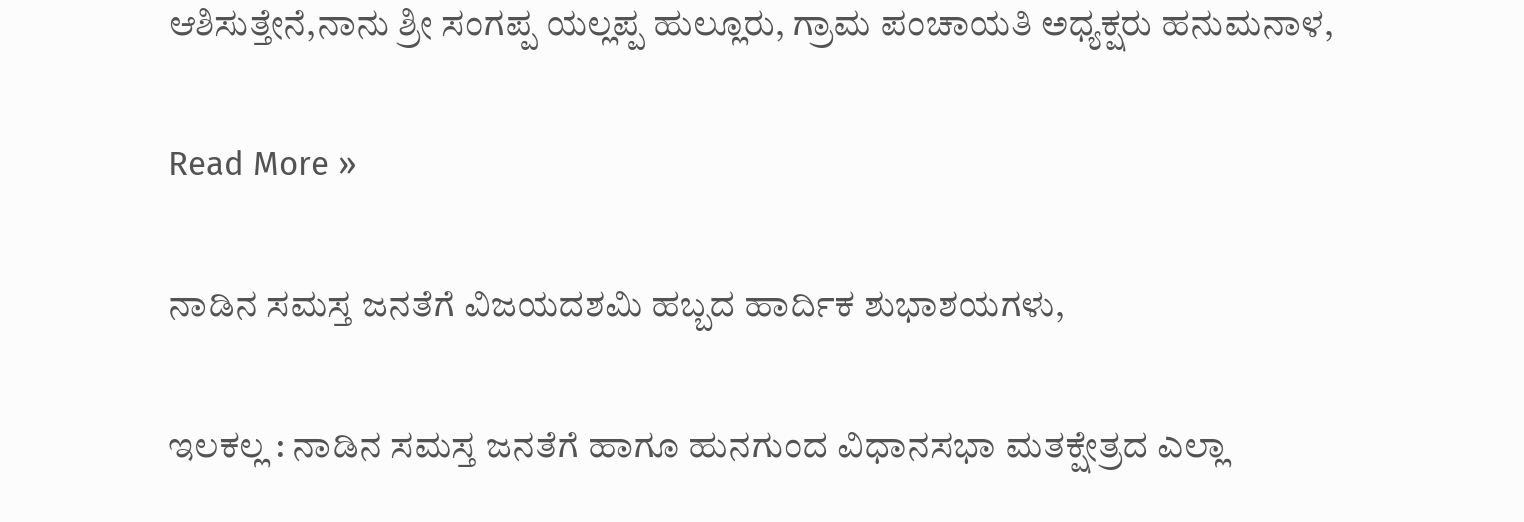ಆಶಿಸುತ್ತೇನೆ,ನಾನು ಶ್ರೀ ಸಂಗಪ್ಪ ಯಲ್ಲಪ್ಪ ಹುಲ್ಲೂರು, ಗ್ರಾಮ ಪಂಚಾಯತಿ ಅಧ್ಯಕ್ಷರು ಹನುಮನಾಳ,

Read More »

ನಾಡಿನ ಸಮಸ್ತ ಜನತೆಗೆ ವಿಜಯದಶಮಿ ಹಬ್ಬದ ಹಾರ್ದಿಕ ಶುಭಾಶಯಗಳು,

ಇಲಕಲ್ಲ : ನಾಡಿನ ಸಮಸ್ತ ಜನತೆಗೆ ಹಾಗೂ ಹುನಗುಂದ ವಿಧಾನಸಭಾ ಮತಕ್ಷೇತ್ರದ ಎಲ್ಲಾ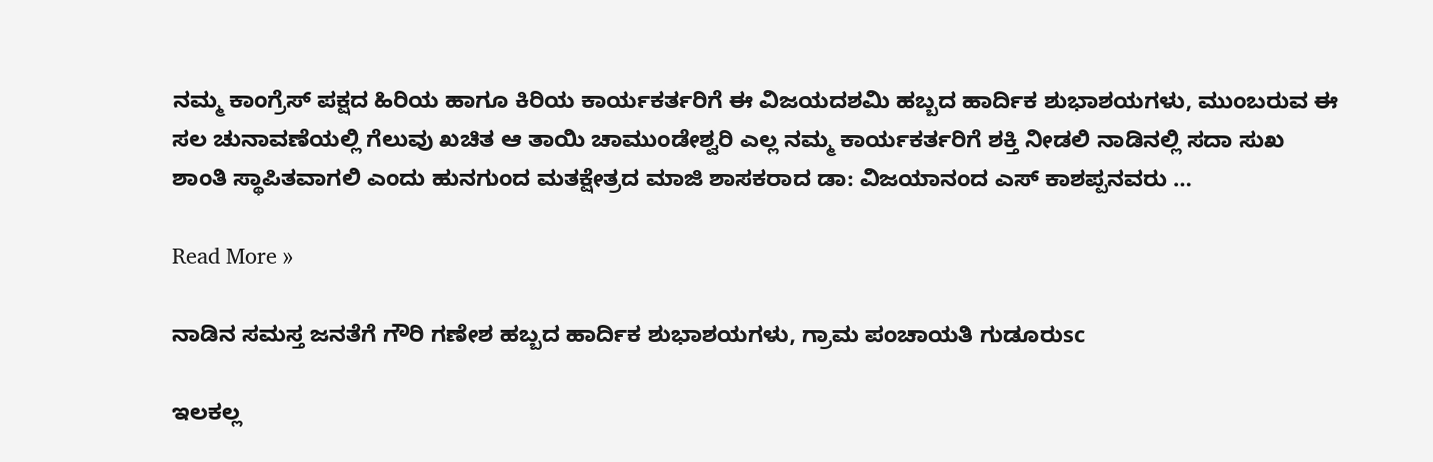ನಮ್ಮ ಕಾಂಗ್ರೆಸ್ ಪಕ್ಷದ ಹಿರಿಯ ಹಾಗೂ ಕಿರಿಯ ಕಾರ್ಯಕರ್ತರಿಗೆ ಈ ವಿಜಯದಶಮಿ ಹಬ್ಬದ ಹಾರ್ದಿಕ ಶುಭಾಶಯಗಳು, ಮುಂಬರುವ ಈ ಸಲ ಚುನಾವಣೆಯಲ್ಲಿ ಗೆಲುವು ಖಚಿತ ಆ ತಾಯಿ ಚಾಮುಂಡೇಶ್ವರಿ ಎಲ್ಲ ನಮ್ಮ ಕಾರ್ಯಕರ್ತರಿಗೆ ಶಕ್ತಿ ನೀಡಲಿ ನಾಡಿನಲ್ಲಿ ಸದಾ ಸುಖ ಶಾಂತಿ ಸ್ಥಾಪಿತವಾಗಲಿ ಎಂದು ಹುನಗುಂದ ಮತಕ್ಷೇತ್ರದ ಮಾಜಿ ಶಾಸಕರಾದ ಡಾ: ವಿಜಯಾನಂದ ಎಸ್ ಕಾಶಪ್ಪನವರು …

Read More »

ನಾಡಿನ ಸಮಸ್ತ ಜನತೆಗೆ ಗೌರಿ ಗಣೇಶ ಹಬ್ಬದ ಹಾರ್ದಿಕ ಶುಭಾಶಯಗಳು, ಗ್ರಾಮ ಪಂಚಾಯತಿ ಗುಡೂರುsc

ಇಲಕಲ್ಲ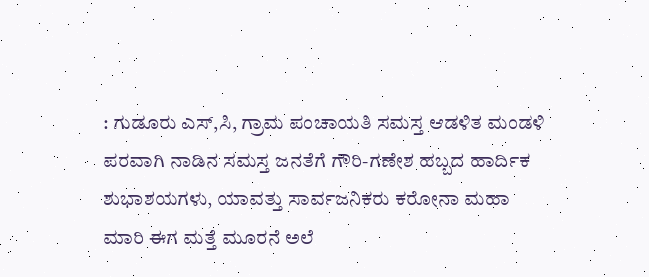: ಗುಡೂರು ಎಸ್,ಸಿ, ಗ್ರಾಮ ಪಂಚಾಯತಿ ಸಮಸ್ತ ಆಡಳಿತ ಮಂಡಳಿ ಪರವಾಗಿ ನಾಡಿನ ಸಮಸ್ತ ಜನತೆಗೆ ಗೌರಿ-ಗಣೇಶ ಹಬ್ಬದ ಹಾರ್ದಿಕ ಶುಭಾಶಯಗಳು, ಯಾವತ್ತು ಸಾರ್ವಜನಿಕರು ಕರೋನಾ ಮಹಾ ಮಾರಿ ಈಗ ಮತ್ತೆ ಮೂರನೆ ಅಲೆ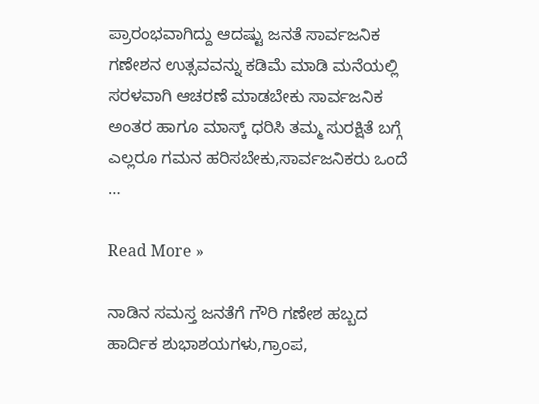ಪ್ರಾರಂಭವಾಗಿದ್ದು ಆದಷ್ಟು ಜನತೆ ಸಾರ್ವಜನಿಕ ಗಣೇಶನ ಉತ್ಸವವನ್ನು ಕಡಿಮೆ ಮಾಡಿ ಮನೆಯಲ್ಲಿ ಸರಳವಾಗಿ ಆಚರಣೆ ಮಾಡಬೇಕು ಸಾರ್ವಜನಿಕ ಅಂತರ ಹಾಗೂ ಮಾಸ್ಕ್ ಧರಿಸಿ ತಮ್ಮ ಸುರಕ್ಷಿತೆ ಬಗ್ಗೆ ಎಲ್ಲರೂ ಗಮನ ಹರಿಸಬೇಕು,ಸಾರ್ವಜನಿಕರು ಒಂದೆ …

Read More »

ನಾಡಿನ ಸಮಸ್ತ ಜನತೆಗೆ ಗೌರಿ ಗಣೇಶ ಹಬ್ಬದ ಹಾರ್ದಿಕ ಶುಭಾಶಯಗಳು,ಗ್ರಾಂಪ,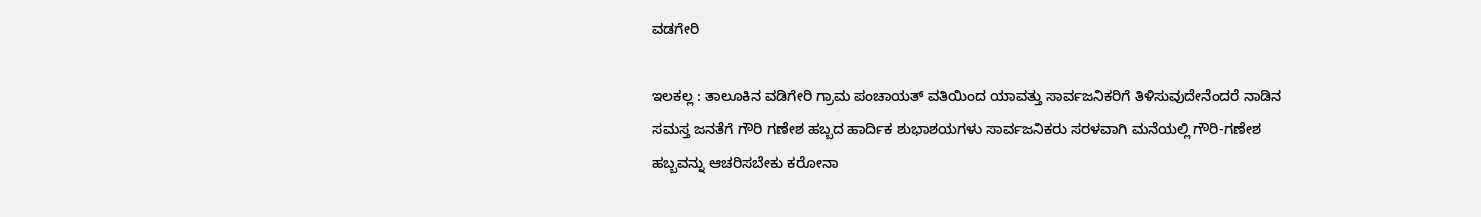ವಡಗೇರಿ

ಇಲಕಲ್ಲ : ತಾಲೂಕಿನ ವಡಿಗೇರಿ ಗ್ರಾಮ ಪಂಚಾಯತ್ ವತಿಯಿಂದ ಯಾವತ್ತು ಸಾರ್ವಜನಿಕರಿಗೆ ತಿಳಿಸುವುದೇನೆಂದರೆ ನಾಡಿನ ಸಮಸ್ತ ಜನತೆಗೆ ಗೌರಿ ಗಣೇಶ ಹಬ್ಬದ ಹಾರ್ದಿಕ ಶುಭಾಶಯಗಳು ಸಾರ್ವಜನಿಕರು ಸರಳವಾಗಿ ಮನೆಯಲ್ಲಿ ಗೌರಿ-ಗಣೇಶ ಹಬ್ಬವನ್ನು ಆಚರಿಸಬೇಕು ಕರೋನಾ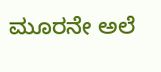ಮೂರನೇ ಅಲೆ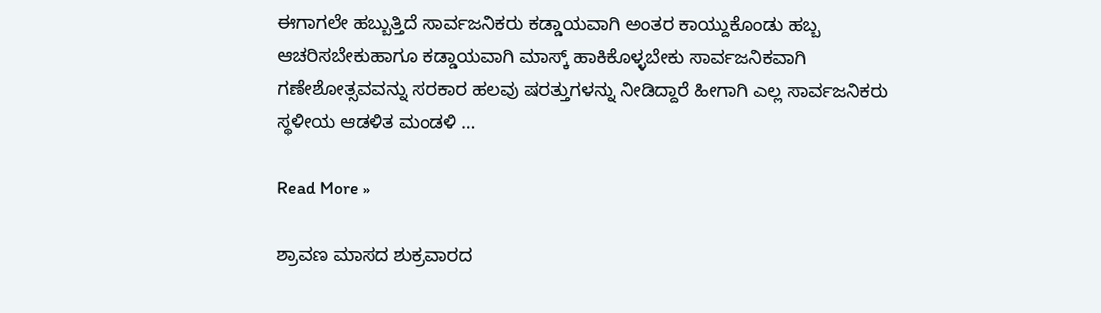ಈಗಾಗಲೇ ಹಬ್ಬುತ್ತಿದೆ ಸಾರ್ವಜನಿಕರು ಕಡ್ಡಾಯವಾಗಿ ಅಂತರ ಕಾಯ್ದುಕೊಂಡು ಹಬ್ಬ ಆಚರಿಸಬೇಕುಹಾಗೂ ಕಡ್ಡಾಯವಾಗಿ ಮಾಸ್ಕ್ ಹಾಕಿಕೊಳ್ಳಬೇಕು ಸಾರ್ವಜನಿಕವಾಗಿ ಗಣೇಶೋತ್ಸವವನ್ನು ಸರಕಾರ ಹಲವು ಷರತ್ತುಗಳನ್ನು ನೀಡಿದ್ದಾರೆ ಹೀಗಾಗಿ ಎಲ್ಲ ಸಾರ್ವಜನಿಕರು ಸ್ಥಳೀಯ ಆಡಳಿತ ಮಂಡಳಿ …

Read More »

ಶ್ರಾವಣ ಮಾಸದ ಶುಕ್ರವಾರದ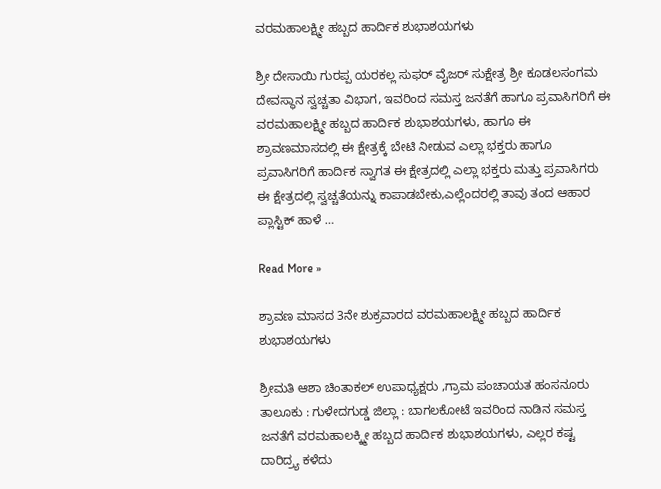ವರಮಹಾಲಕ್ಷ್ಮೀ ಹಬ್ಬದ ಹಾರ್ದಿಕ ಶುಭಾಶಯಗಳು

ಶ್ರೀ ದೇಸಾಯಿ ಗುರಪ್ಪ ಯರಕಲ್ಲ ಸುಫರ್ ವೈಜರ್ ಸುಕ್ಷೇತ್ರ ಶ್ರೀ ಕೂಡಲಸಂಗಮ ದೇವಸ್ಥಾನ ಸ್ವಚ್ಚತಾ ವಿಭಾಗ, ಇವರಿಂದ ಸಮಸ್ತ ಜನತೆಗೆ ಹಾಗೂ ಪ್ರವಾಸಿಗರಿಗೆ ಈ ವರಮಹಾಲಕ್ಷ್ಮೀ ಹಬ್ಬದ ಹಾರ್ದಿಕ ಶುಭಾಶಯಗಳು, ಹಾಗೂ ಈ ಶ್ರಾವಣಮಾಸದಲ್ಲಿ ಈ ಕ್ಷೇತ್ರಕ್ಕೆ ಬೇಟಿ ನೀಡುವ ಎಲ್ಲಾ ಭಕ್ತರು ಹಾಗೂ ಪ್ರವಾಸಿಗರಿಗೆ ಹಾರ್ದಿಕ ಸ್ವಾಗತ ಈ ಕ್ಷೇತ್ರದಲ್ಲಿ ಎಲ್ಲಾ ಭಕ್ತರು ಮತ್ತು ಪ್ರವಾಸಿಗರು ಈ ಕ್ಷೇತ್ರದಲ್ಲಿ ಸ್ವಚ್ಚತೆಯನ್ನು ಕಾಪಾಡಬೇಕು,ಎಲ್ಲೆಂದರಲ್ಲಿ ತಾವು ತಂದ ಆಹಾರ ಪ್ಲಾಸ್ಟಿಕ್ ಹಾಳೆ …

Read More »

ಶ್ರಾವಣ ಮಾಸದ 3ನೇ ಶುಕ್ರವಾರದ ವರಮಹಾಲಕ್ಷ್ಮೀ ಹಬ್ಬದ ಹಾರ್ದಿಕ ಶುಭಾಶಯಗಳು

ಶ್ರೀಮತಿ ಆಶಾ ಚಿಂತಾಕಲ್ ಉಪಾಧ್ಯಕ್ಷರು ,ಗ್ರಾಮ ಪಂಚಾಯತ ಹಂಸನೂರು ತಾಲೂಕು : ಗುಳೇದಗುಡ್ಡ ಜಿಲ್ಲಾ : ಬಾಗಲಕೋಟೆ ಇವರಿಂದ ನಾಡಿನ ಸಮಸ್ತ ಜನತೆಗೆ ವರಮಹಾಲಕ್ಕ್ಮೀ ಹಬ್ಬದ ಹಾರ್ದಿಕ ಶುಭಾಶಯಗಳು, ಎಲ್ಲರ ಕಷ್ಟ ದಾರಿದ್ರ್ಯ ಕಳೆದು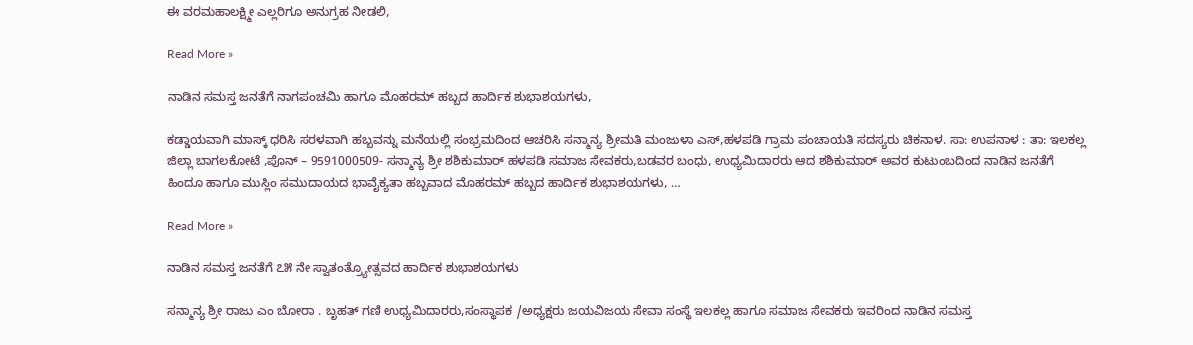ಈ ವರಮಹಾಲಕ್ಷ್ಮೀ ಎಲ್ಲರಿಗೂ ಅನುಗ್ರಹ ನೀಡಲಿ,

Read More »

ನಾಡಿನ ಸಮಸ್ತ ಜನತೆಗೆ ನಾಗಪಂಚಮಿ ಹಾಗೂ ಮೊಹರಮ್ ಹಬ್ಬದ ಹಾರ್ದಿಕ ಶುಭಾಶಯಗಳು,

ಕಡ್ಡಾಯವಾಗಿ ಮಾಸ್ಕ್ ಧರಿಸಿ ಸರಳವಾಗಿ ಹಬ್ಬವನ್ನು ಮನೆಯಲ್ಲಿ ಸಂಭ್ರಮದಿಂದ ಆಚರಿಸಿ ಸನ್ಮಾನ್ಯ ಶ್ರೀಮತಿ ಮಂಜುಳಾ ಎಸ್,ಹಳಪಡಿ ಗ್ರಾಮ ಪಂಚಾಯತಿ ಸದಸ್ಯರು ಚಿಕನಾಳ. ಸಾ: ಉಪನಾಳ : ತಾ: ಇಲಕಲ್ಲ ಜಿಲ್ಲಾ ಬಾಗಲಕೋಟೆ ,ಪೊನ್ – 9591000509- ಸನ್ಮಾನ್ಯ ಶ್ರೀ ಶಶಿಕುಮಾರ್ ಹಳಪಡಿ ಸಮಾಜ ಸೇವಕರು,ಬಡವರ ಬಂಧು, ಉಧ್ಯಮಿದಾರರು ಆದ ಶಶಿಕುಮಾರ್ ಅವರ ಕುಟುಂಬದಿಂದ ನಾಡಿನ ಜನತೆಗೆ ಹಿಂದೂ ಹಾಗೂ ಮುಸ್ಲಿಂ ಸಮುದಾಯದ ಭಾವೈಕ್ಯತಾ ಹಬ್ಬವಾದ ಮೊಹರಮ್ ಹಬ್ಬದ ಹಾರ್ದಿಕ ಶುಭಾಶಯಗಳು, …

Read More »

ನಾಡಿನ ಸಮಸ್ತ ಜನತೆಗೆ ೭೫ ನೇ ಸ್ವಾತಂತ್ರ್ಯೋತ್ಸವದ ಹಾರ್ದಿಕ ಶುಭಾಶಯಗಳು

ಸನ್ಮಾನ್ಯ ಶ್ರೀ ರಾಜು ಎಂ ಬೋರಾ . ಬೃಹತ್ ಗಣಿ ಉಧ್ಯಮಿದಾರರು,ಸಂಸ್ಥಾಪಕ /ಅಧ್ಯಕ್ಷರು ಜಯವಿಜಯ ಸೇವಾ ಸಂಸ್ಥೆ ಇಲಕಲ್ಲ ಹಾಗೂ ಸಮಾಜ ಸೇವಕರು ಇವರಿಂದ ನಾಡಿನ ಸಮಸ್ತ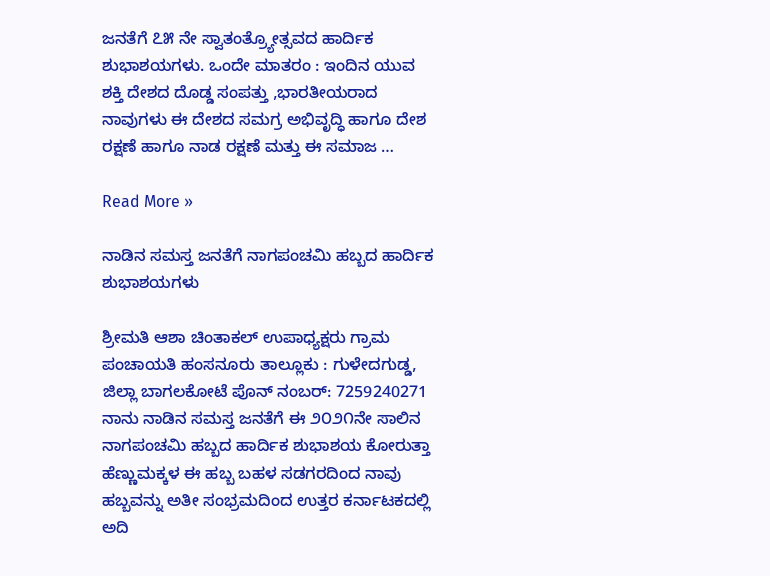ಜನತೆಗೆ ೭೫ ನೇ ಸ್ವಾತಂತ್ರ್ಯೋತ್ಸವದ ಹಾರ್ದಿಕ ಶುಭಾಶಯಗಳು. ಒಂದೇ ಮಾತರಂ : ಇಂದಿನ ಯುವ ಶಕ್ತಿ ದೇಶದ ದೊಡ್ಡ ಸಂಪತ್ತು ,ಭಾರತೀಯರಾದ ನಾವುಗಳು ಈ ದೇಶದ ಸಮಗ್ರ ಅಭಿವೃದ್ಧಿ ಹಾಗೂ ದೇಶ ರಕ್ಷಣೆ ಹಾಗೂ ನಾಡ ರಕ್ಷಣೆ ಮತ್ತು ಈ ಸಮಾಜ …

Read More »

ನಾಡಿನ ಸಮಸ್ತ ಜನತೆಗೆ ನಾಗಪಂಚಮಿ ಹಬ್ಬದ ಹಾರ್ದಿಕ ಶುಭಾಶಯಗಳು

ಶ್ರೀಮತಿ ಆಶಾ ಚಿಂತಾಕಲ್ ಉಪಾಧ್ಯಕ್ಷರು ಗ್ರಾಮ ಪಂಚಾಯತಿ ಹಂಸನೂರು ತಾಲ್ಲೂಕು : ಗುಳೇದಗುಡ್ಡ, ಜಿಲ್ಲಾ ಬಾಗಲಕೋಟೆ ಪೊನ್ ನಂಬರ್: 7259240271 ನಾನು ನಾಡಿನ ಸಮಸ್ತ ಜನತೆಗೆ ಈ ೨೦೨೧ನೇ ಸಾಲಿನ ನಾಗಪಂಚಮಿ ಹಬ್ಬದ ಹಾರ್ದಿಕ ಶುಭಾಶಯ ಕೋರುತ್ತಾ ಹೆಣ್ಣುಮಕ್ಕಳ ಈ ಹಬ್ಬ ಬಹಳ ಸಡಗರದಿಂದ ನಾವು ಹಬ್ಬವನ್ನು ಅತೀ ಸಂಭ್ರಮದಿಂದ ಉತ್ತರ ಕರ್ನಾಟಕದಲ್ಲಿ ಅದಿ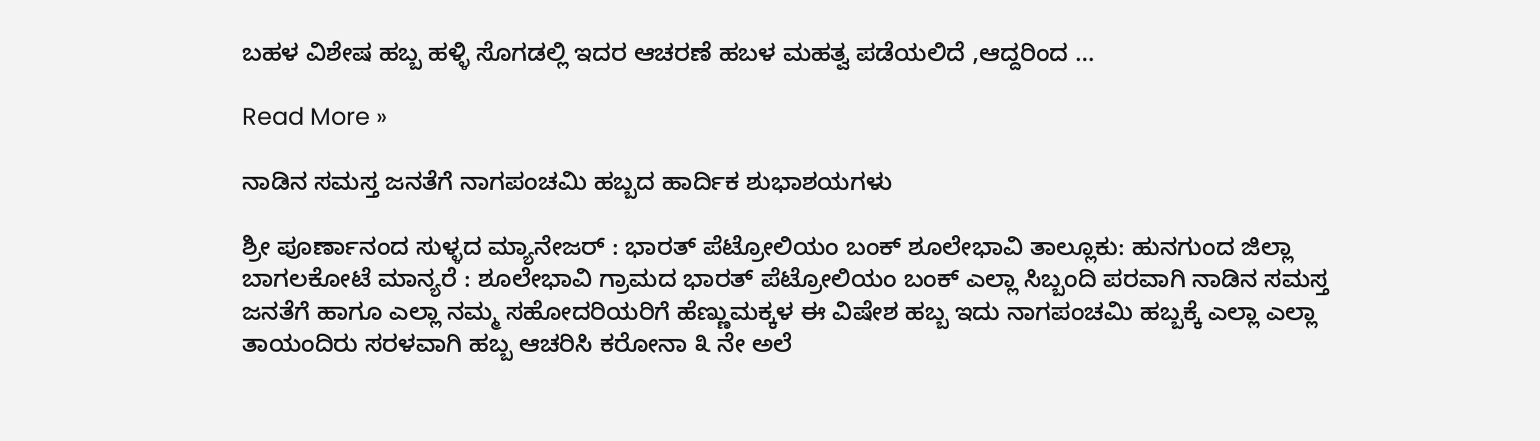ಬಹಳ ವಿಶೇಷ ಹಬ್ಬ ಹಳ್ಳಿ ಸೊಗಡಲ್ಲಿ ಇದರ ಆಚರಣೆ ಹಬಳ ಮಹತ್ವ ಪಡೆಯಲಿದೆ ,ಆದ್ದರಿಂದ …

Read More »

ನಾಡಿನ ಸಮಸ್ತ ಜನತೆಗೆ ನಾಗಪಂಚಮಿ ಹಬ್ಬದ ಹಾರ್ದಿಕ ಶುಭಾಶಯಗಳು

ಶ್ರೀ ಪೂರ್ಣಾನಂದ ಸುಳ್ಳದ ಮ್ಯಾನೇಜರ್ : ಭಾರತ್ ಪೆಟ್ರೋಲಿಯಂ ಬಂಕ್ ಶೂಲೇಭಾವಿ ತಾಲ್ಲೂಕು: ಹುನಗುಂದ ಜಿಲ್ಲಾ ಬಾಗಲಕೋಟೆ ಮಾನ್ಯರೆ : ಶೂಲೇಭಾವಿ ಗ್ರಾಮದ ಭಾರತ್ ಪೆಟ್ರೋಲಿಯಂ ಬಂಕ್ ಎಲ್ಲಾ ಸಿಬ್ಬಂದಿ ಪರವಾಗಿ ನಾಡಿನ ಸಮಸ್ತ ಜನತೆಗೆ ಹಾಗೂ ಎಲ್ಲಾ ನಮ್ಮ ಸಹೋದರಿಯರಿಗೆ ಹೆಣ್ಣುಮಕ್ಕಳ ಈ ವಿಷೇಶ ಹಬ್ಬ ಇದು ನಾಗಪಂಚಮಿ ಹಬ್ಬಕ್ಕೆ ಎಲ್ಲಾ ಎಲ್ಲಾ ತಾಯಂದಿರು ಸರಳವಾಗಿ ಹಬ್ಬ ಆಚರಿಸಿ ಕರೋನಾ ೩ ನೇ ಅಲೆ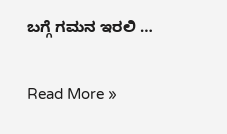ಬಗ್ಗೆ ಗಮನ ಇರಲಿ …

Read More »